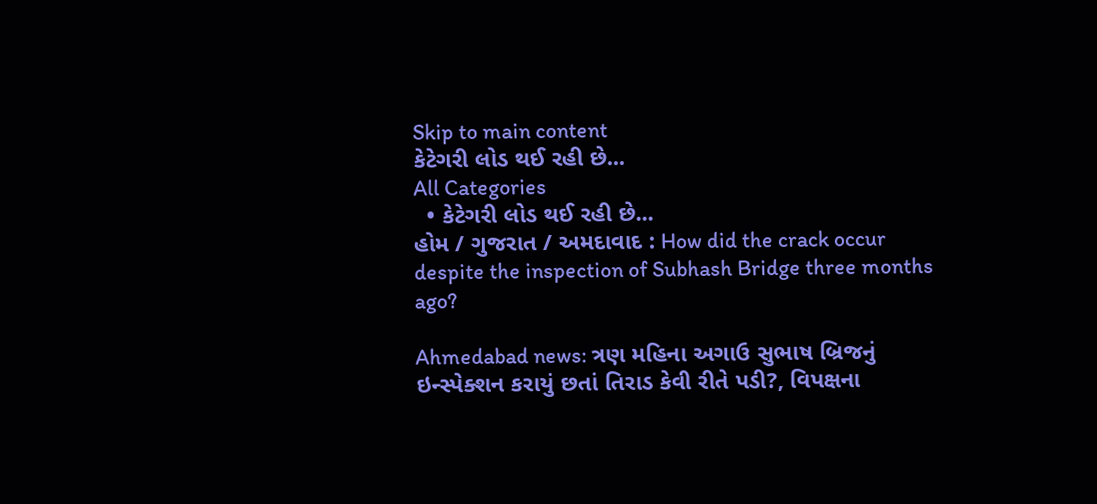Skip to main content
કેટેગરી લોડ થઈ રહી છે...
All Categories
  • કેટેગરી લોડ થઈ રહી છે...
હોમ / ગુજરાત / અમદાવાદ : How did the crack occur despite the inspection of Subhash Bridge three months ago?

Ahmedabad news: ત્રણ મહિના અગાઉ સુભાષ બ્રિજનું ઇન્સ્પેક્શન કરાયું છતાં તિરાડ કેવી રીતે પડી?, વિપક્ષના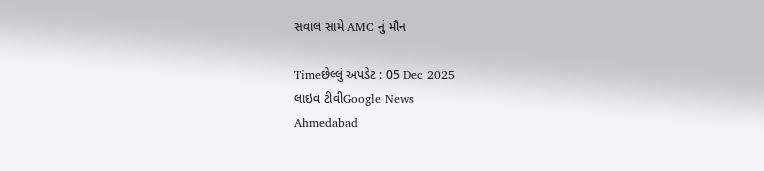સવાલ સામે AMC નું મૌન

Timeછેલ્લું અપડેટ : 05 Dec 2025
લાઇવ ટીવીGoogle News
Ahmedabad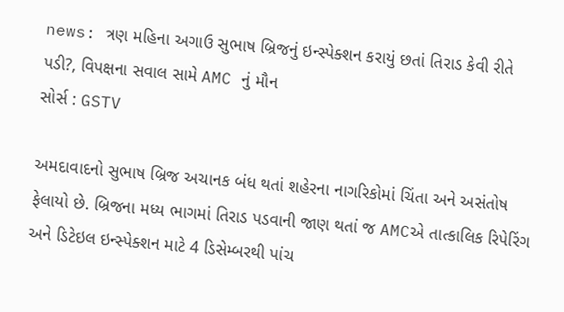news: ત્રણ મહિના અગાઉ સુભાષ બ્રિજનું ઇન્સ્પેક્શન કરાયું છતાં તિરાડ કેવી રીતે પડી?, વિપક્ષના સવાલ સામે AMC નું મૌન
સોર્સ : GSTV

અમદાવાદનો સુભાષ બ્રિજ અચાનક બંધ થતાં શહેરના નાગરિકોમાં ચિંતા અને અસંતોષ ફેલાયો છે. બ્રિજના મધ્ય ભાગમાં તિરાડ પડવાની જાણ થતાં જ AMCએ તાત્કાલિક રિપેરિંગ અને ડિટેઇલ ઇન્સ્પેક્શન માટે 4 ડિસેમ્બરથી પાંચ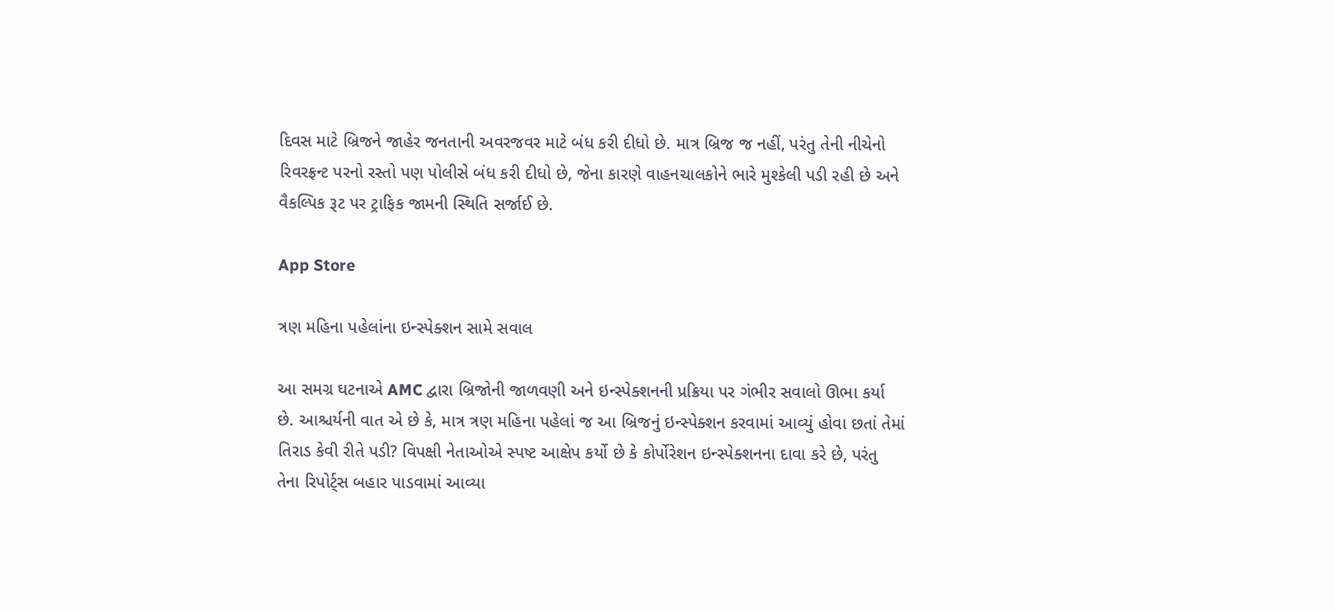દિવસ માટે બ્રિજને જાહેર જનતાની અવરજવર માટે બંધ કરી દીધો છે. માત્ર બ્રિજ જ નહીં, પરંતુ તેની નીચેનો રિવરફ્રન્ટ પરનો રસ્તો પણ પોલીસે બંધ કરી દીધો છે, જેના કારણે વાહનચાલકોને ભારે મુશ્કેલી પડી રહી છે અને વૈકલ્પિક રૂટ પર ટ્રાફિક જામની સ્થિતિ સર્જાઈ છે.

App Store

ત્રણ મહિના પહેલાંના ઇન્સ્પેક્શન સામે સવાલ

આ સમગ્ર ઘટનાએ AMC દ્વારા બ્રિજોની જાળવણી અને ઇન્સ્પેક્શનની પ્રક્રિયા પર ગંભીર સવાલો ઊભા કર્યા છે. આશ્ચર્યની વાત એ છે કે, માત્ર ત્રણ મહિના પહેલાં જ આ બ્રિજનું ઇન્સ્પેક્શન કરવામાં આવ્યું હોવા છતાં તેમાં તિરાડ કેવી રીતે પડી? વિપક્ષી નેતાઓએ સ્પષ્ટ આક્ષેપ કર્યો છે કે કોર્પોરેશન ઇન્સ્પેક્શનના દાવા કરે છે, પરંતુ તેના રિપોર્ટ્સ બહાર પાડવામાં આવ્યા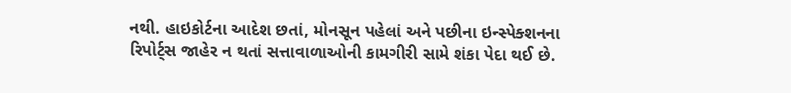નથી. હાઇકોર્ટના આદેશ છતાં, મોનસૂન પહેલાં અને પછીના ઇન્સ્પેક્શનના રિપોર્ટ્સ જાહેર ન થતાં સત્તાવાળાઓની કામગીરી સામે શંકા પેદા થઈ છે.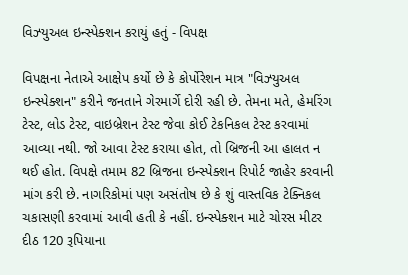વિઝ્યુઅલ ઇન્સ્પેક્શન કરાયું હતું - વિપક્ષ

વિપક્ષના નેતાએ આક્ષેપ કર્યો છે કે કોર્પોરેશન માત્ર "વિઝ્યુઅલ ઇન્સ્પેક્શન" કરીને જનતાને ગેરમાર્ગે દોરી રહી છે. તેમના મતે, હેમરિંગ ટેસ્ટ, લોડ ટેસ્ટ, વાઇબ્રેશન ટેસ્ટ જેવા કોઈ ટેકનિકલ ટેસ્ટ કરવામાં આવ્યા નથી. જો આવા ટેસ્ટ કરાયા હોત, તો બ્રિજની આ હાલત ન થઈ હોત. વિપક્ષે તમામ 82 બ્રિજના ઇન્સ્પેક્શન રિપોર્ટ જાહેર કરવાની માંગ કરી છે. નાગરિકોમાં પણ અસંતોષ છે કે શું વાસ્તવિક ટેક્નિકલ ચકાસણી કરવામાં આવી હતી કે નહીં. ઇન્સ્પેક્શન માટે ચોરસ મીટર દીઠ 120 રૂપિયાના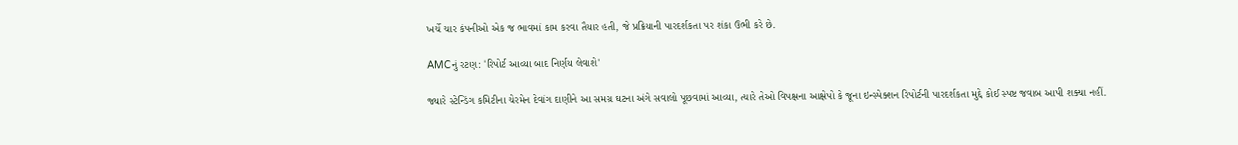ખર્ચે ચાર કંપનીઓ એક જ ભાવમાં કામ કરવા તૈયાર હતી, જે પ્રક્રિયાની પારદર્શકતા પર શંકા ઉભી કરે છે.

AMCનું રટણ: 'રિપોર્ટ આવ્યા બાદ નિર્ણય લેવાશે'

જ્યારે સ્ટેન્ડિંગ કમિટીના ચેરમેન દેવાંગ દાણીને આ સમગ્ર ઘટના અંગે સવાલો પૂછવામાં આવ્યા, ત્યારે તેઓ વિપક્ષના આક્ષેપો કે જૂના ઇન્સ્પેક્શન રિપોર્ટની પારદર્શકતા મુદ્દે કોઈ સ્પષ્ટ જવાબ આપી શક્યા નહીં.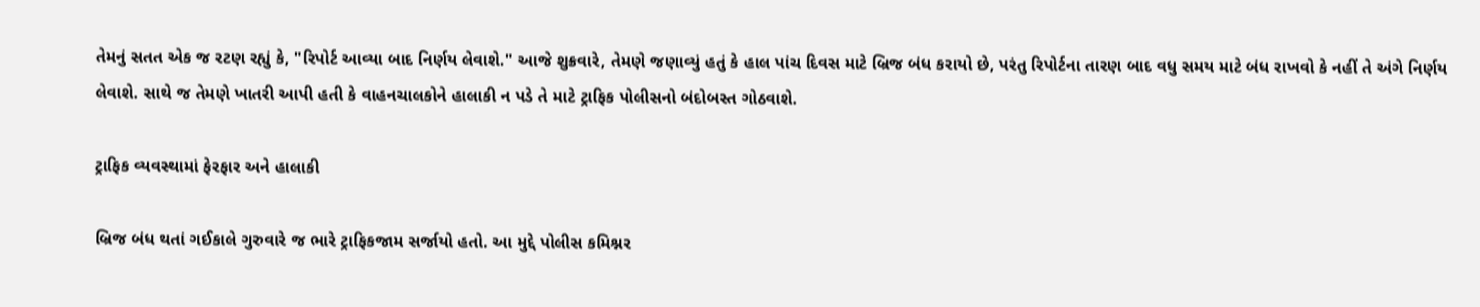તેમનું સતત એક જ રટણ રહ્યું કે, "રિપોર્ટ આવ્યા બાદ નિર્ણય લેવાશે." આજે શુક્રવારે, તેમણે જણાવ્યું હતું કે હાલ પાંચ દિવસ માટે બ્રિજ બંધ કરાયો છે, પરંતુ રિપોર્ટના તારણ બાદ વધુ સમય માટે બંધ રાખવો કે નહીં તે અંગે નિર્ણય લેવાશે. સાથે જ તેમણે ખાતરી આપી હતી કે વાહનચાલકોને હાલાકી ન પડે તે માટે ટ્રાફિક પોલીસનો બંદોબસ્ત ગોઠવાશે.

ટ્રાફિક વ્યવસ્થામાં ફેરફાર અને હાલાકી

બ્રિજ બંધ થતાં ગઈકાલે ગુરુવારે જ ભારે ટ્રાફિકજામ સર્જાયો હતો. આ મુદ્દે પોલીસ કમિશ્નર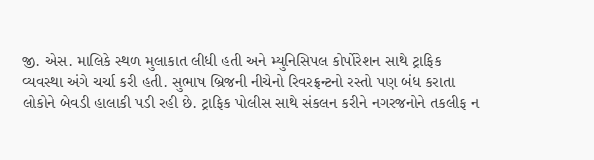જી. એસ. માલિકે સ્થળ મુલાકાત લીધી હતી અને મ્યુનિસિપલ કોર્પોરેશન સાથે ટ્રાફિક વ્યવસ્થા અંગે ચર્ચા કરી હતી. સુભાષ બ્રિજની નીચેનો રિવરફ્રન્ટનો રસ્તો પણ બંધ કરાતા લોકોને બેવડી હાલાકી પડી રહી છે. ટ્રાફિક પોલીસ સાથે સંકલન કરીને નગરજનોને તકલીફ ન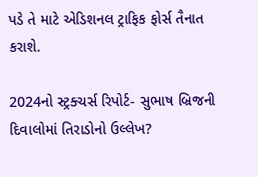પડે તે માટે એડિશનલ ટ્રાફિક ફોર્સ તૈનાત કરાશે.

2024નો સ્ટ્રક્ચર્સ રિપોર્ટ- સુભાષ બ્રિજની દિવાલોમાં તિરાડોનો ઉલ્લેખ?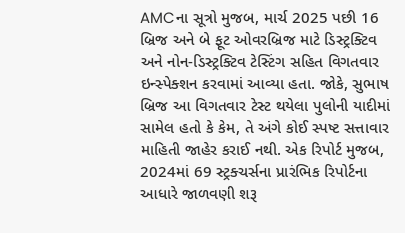AMCના સૂત્રો મુજબ, માર્ચ 2025 પછી 16 બ્રિજ અને બે ફૂટ ઓવરબ્રિજ માટે ડિસ્ટ્રક્ટિવ અને નોન-ડિસ્ટ્રક્ટિવ ટેસ્ટિંગ સહિત વિગતવાર ઇન્સ્પેક્શન કરવામાં આવ્યા હતા. જોકે, સુભાષ બ્રિજ આ વિગતવાર ટેસ્ટ થયેલા પુલોની યાદીમાં સામેલ હતો કે કેમ, તે અંગે કોઈ સ્પષ્ટ સત્તાવાર માહિતી જાહેર કરાઈ નથી. એક રિપોર્ટ મુજબ, 2024માં 69 સ્ટ્રક્ચર્સના પ્રારંભિક રિપોર્ટના આધારે જાળવણી શરૂ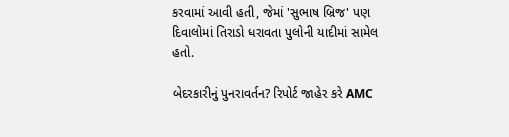કરવામાં આવી હતી, જેમાં 'સુભાષ બ્રિજ' પણ દિવાલોમાં તિરાડો ધરાવતા પુલોની યાદીમાં સામેલ હતો.

બેદરકારીનું પુનરાવર્તન? રિપોર્ટ જાહેર કરે AMC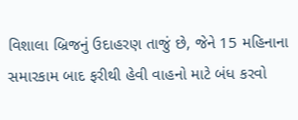વિશાલા બ્રિજનું ઉદાહરણ તાજું છે, જેને 15 મહિનાના સમારકામ બાદ ફરીથી હેવી વાહનો માટે બંધ કરવો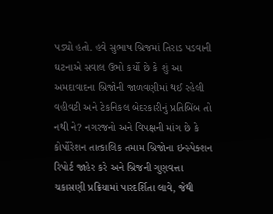પડ્યો હતો. હવે સુભાષ બ્રિજમાં તિરાડ પડવાની ઘટનાએ સવાલ ઉભો કર્યો છે કે શું આ અમદાવાદના બ્રિજોની જાળવણીમાં થઈ રહેલી વહીવટી અને ટેકનિકલ બેદરકારીનું પ્રતિબિંબ તો નથી ને? નગરજનો અને વિપક્ષની માંગ છે કે કોર્પોરેશન તાત્કાલિક તમામ બ્રિજોના ઇન્સ્પેક્શન રિપોર્ટ જાહેર કરે અને બ્રિજની ગુણવત્તા ચકાસણી પ્રક્રિયામાં પારદર્શિતા લાવે, જેથી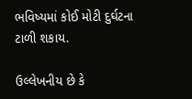ભવિષ્યમાં કોઈ મોટી દુર્ઘટના ટાળી શકાય.

ઉલ્લેખનીય છે કે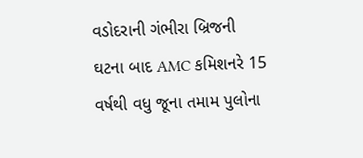વડોદરાની ગંભીરા બ્રિજની ઘટના બાદ AMC કમિશનરે 15 વર્ષથી વધુ જૂના તમામ પુલોના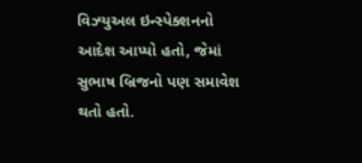વિઝ્યુઅલ ઇન્સ્પેક્શનનો આદેશ આપ્યો હતો, જેમાં સુભાષ બ્રિજનો પણ સમાવેશ થતો હતો.